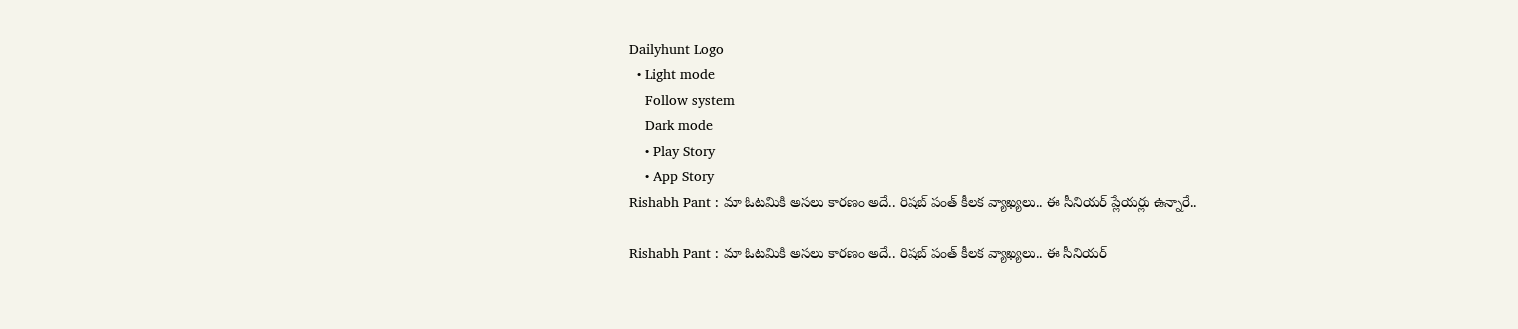Dailyhunt Logo
  • Light mode
    Follow system
    Dark mode
    • Play Story
    • App Story
Rishabh Pant : మా ఓటమికి అసలు కారణం అదే.. రిషబ్ పంత్ కీలక వ్యాఖ్యలు.. ఈ సీనియర్ ప్లేయర్లు ఉన్నారే..

Rishabh Pant : మా ఓటమికి అసలు కారణం అదే.. రిషబ్ పంత్ కీలక వ్యాఖ్యలు.. ఈ సీనియర్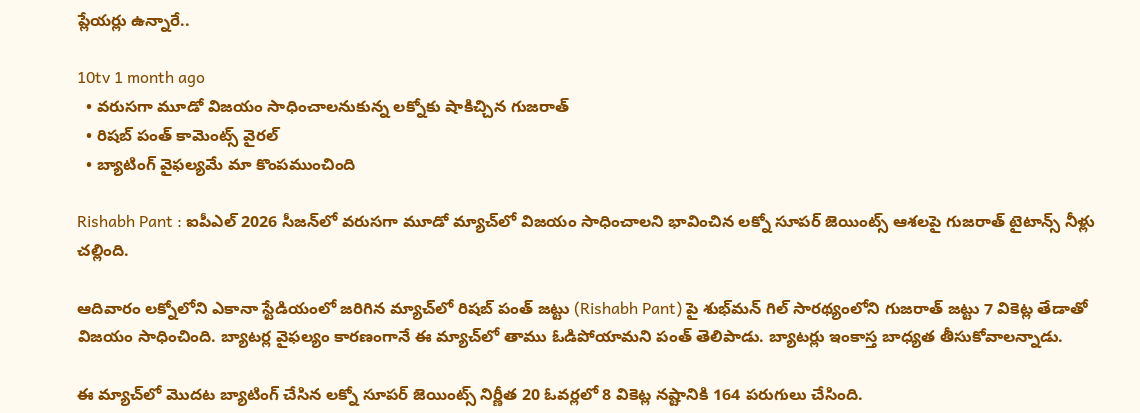ప్లేయర్లు ఉన్నారే..

10tv 1 month ago
  • వరుసగా మూడో విజయం సాధించాలనుకున్న లక్నోకు షాకిచ్చిన గుజరాత్
  • రిషబ్ పంత్ కామెంట్స్ వైరల్‌
  • బ్యాటింగ్ వైఫల్యమే మా కొంపముంచింది

Rishabh Pant : ఐపీఎల్ 2026 సీజన్‌లో వరుసగా మూడో మ్యాచ్‌లో విజయం సాధించాలని భావించిన లక్నో సూపర్ జెయింట్స్ ఆశలపై గుజరాత్ టైటాన్స్ నీళ్లు చల్లింది.

ఆదివారం లక్నోలోని ఎకానా స్టేడియంలో జరిగిన మ్యాచ్‌లో రిషబ్ పంత్ జట్టు (Rishabh Pant) పై శుభ్‌మన్ గిల్ సారథ్యంలోని గుజరాత్ జట్టు 7 వికెట్ల తేడాతో విజయం సాధించింది. బ్యాటర్ల వైఫల్యం కారణంగానే ఈ మ్యాచ్‌లో తాము ఓడిపోయామని పంత్ తెలిపాడు. బ్యాటర్లు ఇంకాస్త బాధ్యత తీసుకోవాలన్నాడు.

ఈ మ్యాచ్‌లో మొదట బ్యాటింగ్‌ చేసిన లక్నో సూపర్ జెయింట్స్ నిర్ణీత 20 ఓవర్లలో 8 వికెట్ల నష్టానికి 164 పరుగులు చేసింది.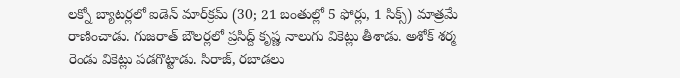లక్నో బ్యాటర్లలో ఐడెన్ మార్‌క్రమ్ (30; 21 బంతుల్లో 5 ఫోర్లు, 1 సిక్స్‌) మాత్రమే రాణించాడు. గుజరాత్ బౌలర్లలో ప్రసిద్ద్ కృష్ణ నాలుగు వికెట్లు తీశాడు. అశోక్ శర్మ రెండు వికెట్లు పడగొట్టాడు. సిరాజ్‌, రబాడలు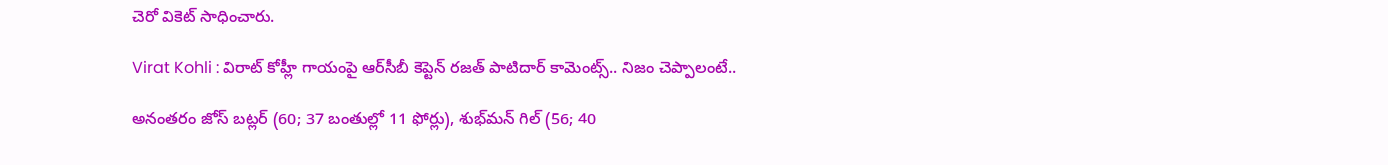చెరో వికెట్ సాధించారు.

Virat Kohli : విరాట్ కోహ్లీ గాయంపై ఆర్‌సీబీ కెప్టెన్ రజత్ పాటిదార్ కామెంట్స్‌.. నిజం చెప్పాలంటే..

అనంతరం జోస్ బట్లర్ (60; 37 బంతుల్లో 11 ఫోర్లు), శుభ్‌మన్ గిల్ (56; 40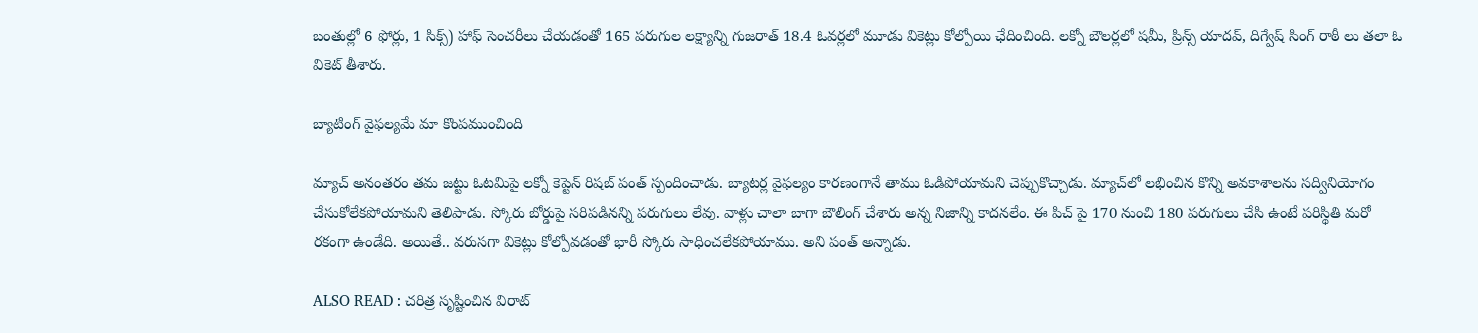బంతుల్లో 6 ఫోర్లు, 1 సిక్స్‌) హాఫ్ సెంచరీలు చేయడంతో 165 పరుగుల లక్ష్యాన్ని గుజరాత్ 18.4 ఓవర్లలో మూడు వికెట్లు కోల్పోయి ఛేదించింది. లక్నో బౌలర్లలో షమీ, ప్రిన్స్ యాదవ్, దిగ్వేష్ సింగ్ రాఠీ లు తలా ఓ వికెట్ తీశారు.

బ్యాటింగ్ వైఫల్యమే మా కొంపముంచింది

మ్యాచ్ అనంతరం తమ జట్టు ఓటమిపై లక్నో కెప్టెన్ రిషబ్ పంత్ స్పందించాడు. బ్యాటర్ల వైఫల్యం కారణంగానే తాము ఓడిపోయామని చెప్పుకొచ్చాడు. మ్యాచ్‌లో లభించిన కొన్ని అవకాశాలను సద్వినియోగం చేసుకోలేకపోయామని తెలిపాడు. స్కోరు బోర్డుపై సరిపడినన్ని పరుగులు లేవు. వాళ్లు చాలా బాగా బౌలింగ్ చేశారు అన్న నిజాన్ని కాదనలేం. ఈ పిచ్ పై 170 నుంచి 180 పరుగులు చేసి ఉంటే పరిస్థితి మరో రకంగా ఉండేది. అయితే.. వరుసగా వికెట్లు కోల్పోవడంతో భారీ స్కోరు సాధించలేకపోయాము. అని పంత్ అన్నాడు.

ALSO READ : చరిత్ర సృష్టించిన విరాట్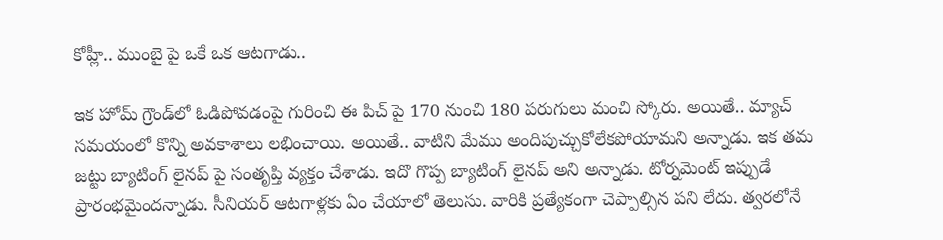కోహ్లీ.. ముంబై పై ఒకే ఒక ఆటగాడు..

ఇక హోమ్ గ్రౌండ్‌లో ఓడిపోవడంపై గురించి ఈ పిచ్ పై 170 నుంచి 180 పరుగులు మంచి స్కోరు. అయితే.. మ్యాచ్ సమయంలో కొన్ని అవకాశాలు లభించాయి. అయితే.. వాటిని మేము అందిపుచ్చుకోలేకపోయామని అన్నాడు. ఇక తమ జట్టు బ్యాటింగ్ లైనప్ పై సంతృప్తి వ్యక్తం చేశాడు. ఇదొ గొప్ప బ్యాటింగ్ లైనప్ అని అన్నాడు. టోర్నమెంట్ ఇప్పుడే ప్రారంభమైందన్నాడు. సీనియర్ ఆటగాళ్లకు ఏం చేయాలో తెలుసు. వారికి ప్రత్యేకంగా చెప్పాల్సిన పని లేదు. త్వరలోనే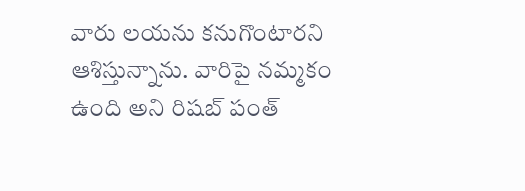వారు లయను కనుగొంటారని ఆశిస్తున్నాను. వారిపై నమ్మకం ఉంది అని రిషబ్ పంత్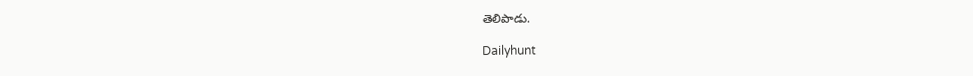తెలిపాడు.

Dailyhunt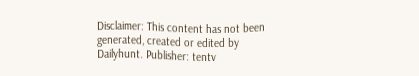Disclaimer: This content has not been generated, created or edited by Dailyhunt. Publisher: tentv